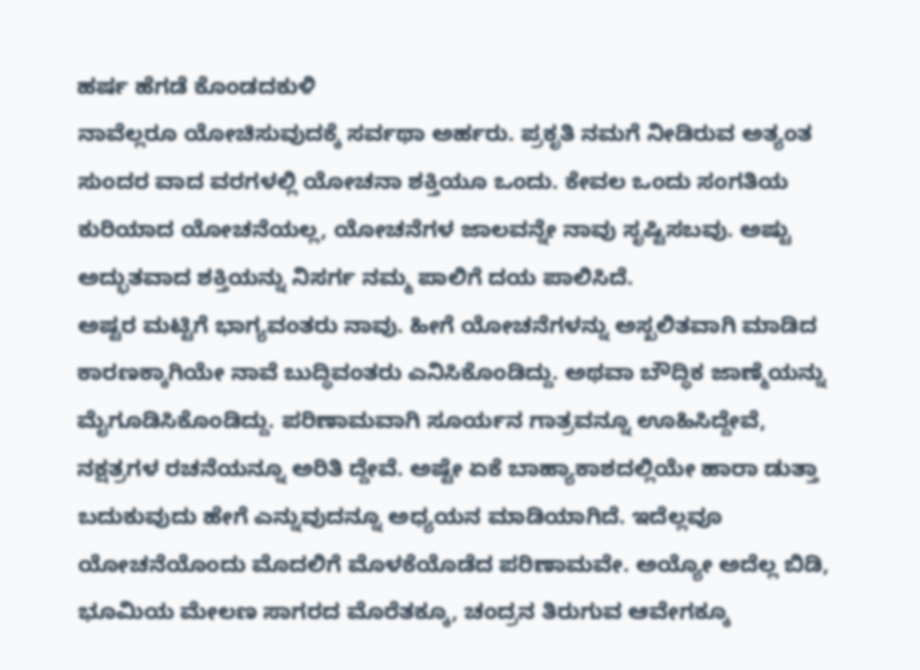ಹರ್ಷ ಹೆಗಡೆ ಕೊಂಡದಕುಳಿ
ನಾವೆಲ್ಲರೂ ಯೋಚಿಸುವುದಕ್ಕೆ ಸರ್ವಥಾ ಅರ್ಹರು. ಪ್ರಕೃತಿ ನಮಗೆ ನೀಡಿರುವ ಅತ್ಯಂತ ಸುಂದರ ವಾದ ವರಗಳಲ್ಲಿ ಯೋಚನಾ ಶಕ್ತಿಯೂ ಒಂದು. ಕೇವಲ ಒಂದು ಸಂಗತಿಯ ಕುರಿಯಾದ ಯೋಚನೆಯಲ್ಲ, ಯೋಚನೆಗಳ ಜಾಲವನ್ನೇ ನಾವು ಸೃಷ್ಟಿಸಬವು. ಅಷ್ಟು ಅದ್ಭುತವಾದ ಶಕ್ತಿಯನ್ನು ನಿಸರ್ಗ ನಮ್ಮ ಪಾಲಿಗೆ ದಯ ಪಾಲಿಸಿದೆ.
ಅಷ್ಟರ ಮಟ್ಟಿಗೆ ಭಾಗ್ಯವಂತರು ನಾವು. ಹೀಗೆ ಯೋಚನೆಗಳನ್ನು ಅಸ್ಖಲಿತವಾಗಿ ಮಾಡಿದ ಕಾರಣಕ್ಕಾಗಿಯೇ ನಾವೆ ಬುದ್ಧಿವಂತರು ಎನಿಸಿಕೊಂಡಿದ್ದು. ಅಥವಾ ಬೌದ್ಧಿಕ ಜಾಣ್ಮೆಯನ್ನು ಮೈಗೂಡಿಸಿಕೊಂಡಿದ್ದು. ಪರಿಣಾಮವಾಗಿ ಸೂರ್ಯನ ಗಾತ್ರವನ್ನೂ ಊಹಿಸಿದ್ದೇವೆ, ನಕ್ಷತ್ರಗಳ ರಚನೆಯನ್ನೂ ಅರಿತಿ ದ್ದೇವೆ. ಅಷ್ಟೇ ಏಕೆ ಬಾಹ್ಯಾಕಾಶದಲ್ಲಿಯೇ ಹಾರಾ ಡುತ್ತಾ ಬದುಕುವುದು ಹೇಗೆ ಎನ್ನುವುದನ್ನೂ ಅಧ್ಯಯನ ಮಾಡಿಯಾಗಿದೆ. ಇದೆಲ್ಲವೂ ಯೋಚನೆಯೊಂದು ಮೊದಲಿಗೆ ಮೊಳಕೆಯೊಡೆದ ಪರಿಣಾಮವೇ. ಅಯ್ಯೋ ಅದೆಲ್ಲ ಬಿಡಿ, ಭೂಮಿಯ ಮೇಲಣ ಸಾಗರದ ಮೊರೆತಕ್ಕೂ, ಚಂದ್ರನ ತಿರುಗುವ ಆವೇಗಕ್ಕೂ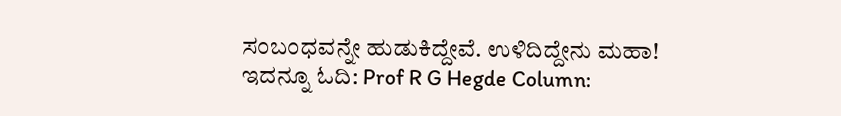ಸಂಬಂಧವನ್ನೇ ಹುಡುಕಿದ್ದೇವೆ. ಉಳಿದಿದ್ದೇನು ಮಹಾ!
ಇದನ್ನೂ ಓದಿ: Prof R G Hegde Column: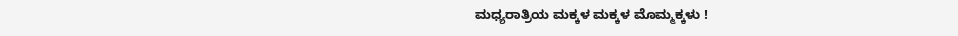ಮಧ್ಯರಾತ್ರಿಯ ಮಕ್ಕಳ ಮಕ್ಕಳ ಮೊಮ್ಮಕ್ಕಳು !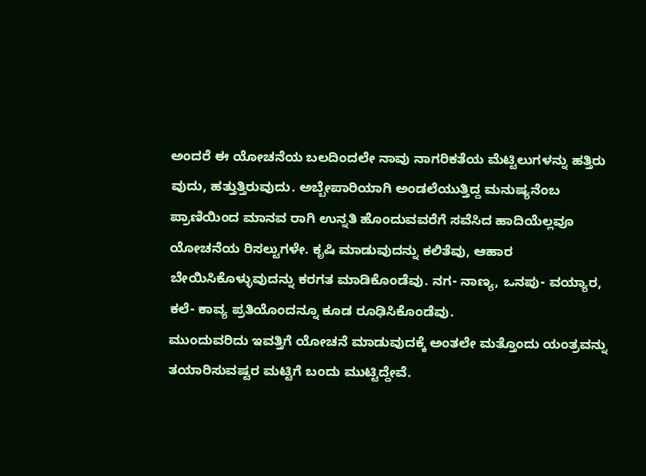ಅಂದರೆ ಈ ಯೋಚನೆಯ ಬಲದಿಂದಲೇ ನಾವು ನಾಗರಿಕತೆಯ ಮೆಟ್ಟಿಲುಗಳನ್ನು ಹತ್ತಿರು ವುದು, ಹತ್ತುತ್ತಿರುವುದು. ಅಬ್ಬೇಪಾರಿಯಾಗಿ ಅಂಡಲೆಯುತ್ತಿದ್ದ ಮನುಷ್ಯನೆಂಬ ಪ್ರಾಣಿಯಿಂದ ಮಾನವ ರಾಗಿ ಉನ್ನತಿ ಹೊಂದುವವರೆಗೆ ಸವೆಸಿದ ಹಾದಿಯೆಲ್ಲವೂ ಯೋಚನೆಯ ರಿಸಲ್ಟುಗಳೇ. ಕೃಷಿ ಮಾಡುವುದನ್ನು ಕಲಿತೆವು, ಆಹಾರ ಬೇಯಿಸಿಕೊಳ್ಳುವುದನ್ನು ಕರಗತ ಮಾಡಿಕೊಂಡೆವು. ನಗ- ನಾಣ್ಯ, ಒನಪು- ವಯ್ಯಾರ, ಕಲೆ- ಕಾವ್ಯ ಪ್ರತಿಯೊಂದನ್ನೂ ಕೂಡ ರೂಢಿಸಿಕೊಂಡೆವು.
ಮುಂದುವರಿದು ಇವತ್ತಿಗೆ ಯೋಚನೆ ಮಾಡುವುದಕ್ಕೆ ಅಂತಲೇ ಮತ್ತೊಂದು ಯಂತ್ರವನ್ನು ತಯಾರಿಸುವಷ್ಟರ ಮಟ್ಟಿಗೆ ಬಂದು ಮುಟ್ಟಿದ್ದೇವೆ.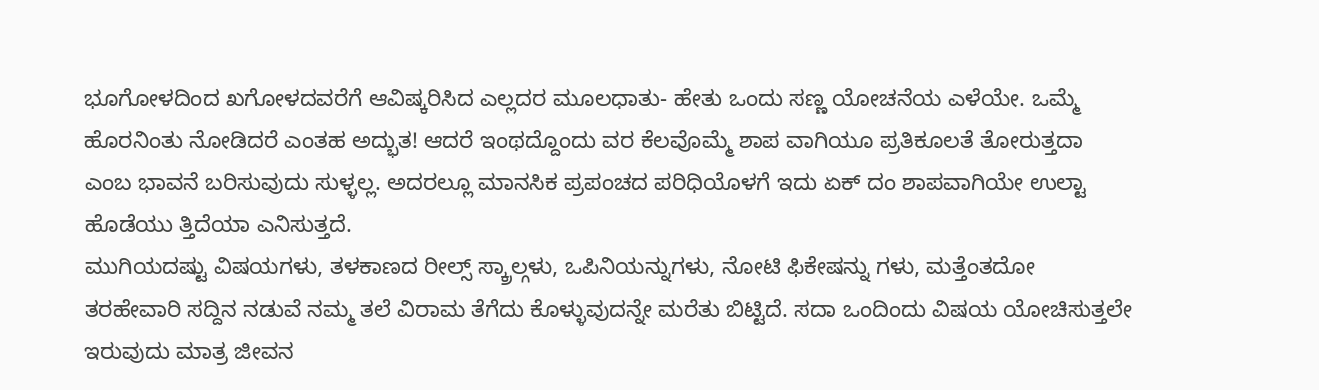ಭೂಗೋಳದಿಂದ ಖಗೋಳದವರೆಗೆ ಆವಿಷ್ಕರಿಸಿದ ಎಲ್ಲದರ ಮೂಲಧಾತು- ಹೇತು ಒಂದು ಸಣ್ಣ ಯೋಚನೆಯ ಎಳೆಯೇ. ಒಮ್ಮೆ ಹೊರನಿಂತು ನೋಡಿದರೆ ಎಂತಹ ಅದ್ಭುತ! ಆದರೆ ಇಂಥದ್ದೊಂದು ವರ ಕೆಲವೊಮ್ಮೆ ಶಾಪ ವಾಗಿಯೂ ಪ್ರತಿಕೂಲತೆ ತೋರುತ್ತದಾ ಎಂಬ ಭಾವನೆ ಬರಿಸುವುದು ಸುಳ್ಳಲ್ಲ. ಅದರಲ್ಲೂ ಮಾನಸಿಕ ಪ್ರಪಂಚದ ಪರಿಧಿಯೊಳಗೆ ಇದು ಏಕ್ ದಂ ಶಾಪವಾಗಿಯೇ ಉಲ್ಟಾ ಹೊಡೆಯು ತ್ತಿದೆಯಾ ಎನಿಸುತ್ತದೆ.
ಮುಗಿಯದಷ್ಟು ವಿಷಯಗಳು, ತಳಕಾಣದ ರೀಲ್ಸ್ ಸ್ಕ್ರಾಲ್ಗಳು, ಒಪಿನಿಯನ್ನುಗಳು, ನೋಟಿ ಫಿಕೇಷನ್ನು ಗಳು, ಮತ್ತೆಂತದೋ ತರಹೇವಾರಿ ಸದ್ದಿನ ನಡುವೆ ನಮ್ಮ ತಲೆ ವಿರಾಮ ತೆಗೆದು ಕೊಳ್ಳುವುದನ್ನೇ ಮರೆತು ಬಿಟ್ಟಿದೆ. ಸದಾ ಒಂದಿಂದು ವಿಷಯ ಯೋಚಿಸುತ್ತಲೇ ಇರುವುದು ಮಾತ್ರ ಜೀವನ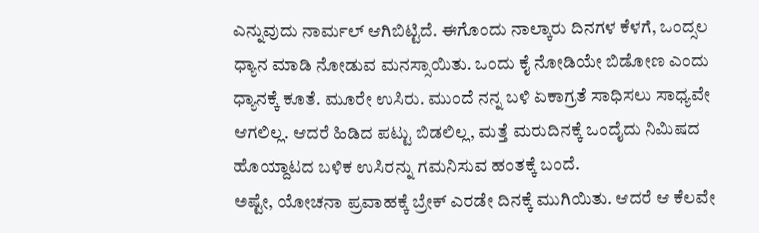ಎನ್ನುವುದು ನಾರ್ಮಲ್ ಆಗಿಬಿಟ್ಟಿದೆ. ಈಗೊಂದು ನಾಲ್ಕಾರು ದಿನಗಳ ಕೆಳಗೆ, ಒಂದ್ಸಲ ಧ್ಯಾನ ಮಾಡಿ ನೋಡುವ ಮನಸ್ಸಾಯಿತು. ಒಂದು ಕೈ ನೋಡಿಯೇ ಬಿಡೋಣ ಎಂದು ಧ್ಯಾನಕ್ಕೆ ಕೂತೆ. ಮೂರೇ ಉಸಿರು. ಮುಂದೆ ನನ್ನ ಬಳಿ ಏಕಾಗ್ರತೆ ಸಾಧಿಸಲು ಸಾಧ್ಯವೇ ಆಗಲಿಲ್ಲ. ಆದರೆ ಹಿಡಿದ ಪಟ್ಟು ಬಿಡಲಿಲ್ಲ, ಮತ್ತೆ ಮರುದಿನಕ್ಕೆ ಒಂದೈದು ನಿಮಿಷದ ಹೊಯ್ದಾಟದ ಬಳಿಕ ಉಸಿರನ್ನು ಗಮನಿಸುವ ಹಂತಕ್ಕೆ ಬಂದೆ.
ಅಷ್ಟೇ, ಯೋಚನಾ ಪ್ರವಾಹಕ್ಕೆ ಬ್ರೇಕ್ ಎರಡೇ ದಿನಕ್ಕೆ ಮುಗಿಯಿತು. ಆದರೆ ಆ ಕೆಲವೇ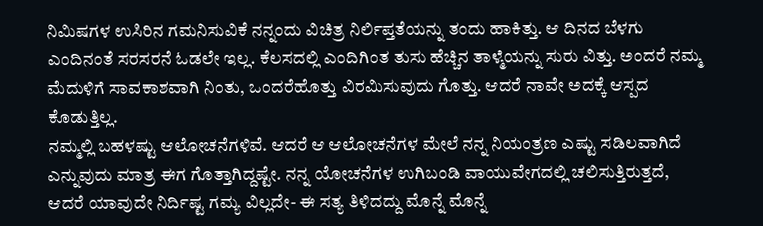ನಿಮಿಷಗಳ ಉಸಿರಿನ ಗಮನಿಸುವಿಕೆ ನನ್ನಂದು ವಿಚಿತ್ರ ನಿರ್ಲಿಪ್ತತೆಯನ್ನು ತಂದು ಹಾಕಿತ್ತು. ಆ ದಿನದ ಬೆಳಗು ಎಂದಿನಂತೆ ಸರಸರನೆ ಓಡಲೇ ಇಲ್ಲ. ಕೆಲಸದಲ್ಲಿ ಎಂದಿಗಿಂತ ತುಸು ಹೆಚ್ಚಿನ ತಾಳ್ಮೆಯನ್ನು ಸುರು ವಿತ್ತು. ಅಂದರೆ ನಮ್ಮ ಮೆದುಳಿಗೆ ಸಾವಕಾಶವಾಗಿ ನಿಂತು, ಒಂದರೆಹೊತ್ತು ವಿರಮಿಸುವುದು ಗೊತ್ತು. ಆದರೆ ನಾವೇ ಅದಕ್ಕೆ ಆಸ್ಪದ ಕೊಡುತ್ತಿಲ್ಲ.
ನಮ್ಮಲ್ಲಿ ಬಹಳಷ್ಟು ಆಲೋಚನೆಗಳಿವೆ. ಆದರೆ ಆ ಆಲೋಚನೆಗಳ ಮೇಲೆ ನನ್ನ ನಿಯಂತ್ರಣ ಎಷ್ಟು ಸಡಿಲವಾಗಿದೆ ಎನ್ನುವುದು ಮಾತ್ರ ಈಗ ಗೊತ್ತಾಗಿದ್ದಷ್ಟೇ. ನನ್ನ ಯೋಚನೆಗಳ ಉಗಿಬಂಡಿ ವಾಯುವೇಗದಲ್ಲಿ ಚಲಿಸುತ್ತಿರುತ್ತದೆ, ಆದರೆ ಯಾವುದೇ ನಿರ್ದಿಷ್ಟ ಗಮ್ಯ ವಿಲ್ಲದೇ- ಈ ಸತ್ಯ ತಿಳಿದದ್ದು ಮೊನ್ನೆ ಮೊನ್ನೆ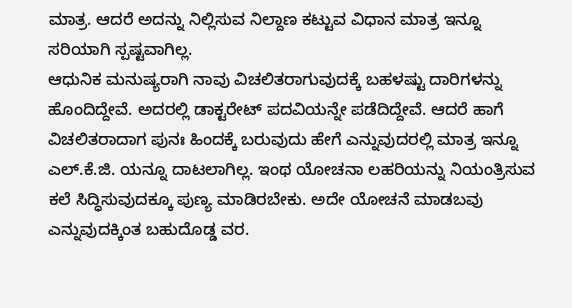ಮಾತ್ರ. ಆದರೆ ಅದನ್ನು ನಿಲ್ಲಿಸುವ ನಿಲ್ದಾಣ ಕಟ್ಟುವ ವಿಧಾನ ಮಾತ್ರ ಇನ್ನೂ ಸರಿಯಾಗಿ ಸ್ಪಷ್ಟವಾಗಿಲ್ಲ.
ಆಧುನಿಕ ಮನುಷ್ಯರಾಗಿ ನಾವು ವಿಚಲಿತರಾಗುವುದಕ್ಕೆ ಬಹಳಷ್ಟು ದಾರಿಗಳನ್ನು ಹೊಂದಿದ್ದೇವೆ. ಅದರಲ್ಲಿ ಡಾಕ್ಟರೇಟ್ ಪದವಿಯನ್ನೇ ಪಡೆದಿದ್ದೇವೆ. ಆದರೆ ಹಾಗೆ ವಿಚಲಿತರಾದಾಗ ಪುನಃ ಹಿಂದಕ್ಕೆ ಬರುವುದು ಹೇಗೆ ಎನ್ನುವುದರಲ್ಲಿ ಮಾತ್ರ ಇನ್ನೂ ಎಲ್.ಕೆ.ಜಿ. ಯನ್ನೂ ದಾಟಲಾಗಿಲ್ಲ. ಇಂಥ ಯೋಚನಾ ಲಹರಿಯನ್ನು ನಿಯಂತ್ರಿಸುವ ಕಲೆ ಸಿದ್ಧಿಸುವುದಕ್ಕೂ ಪುಣ್ಯ ಮಾಡಿರಬೇಕು. ಅದೇ ಯೋಚನೆ ಮಾಡಬವು ಎನ್ನುವುದಕ್ಕಿಂತ ಬಹುದೊಡ್ಡ ವರ.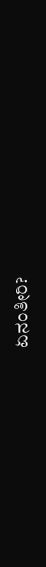ಏನಂತೀರಿ?